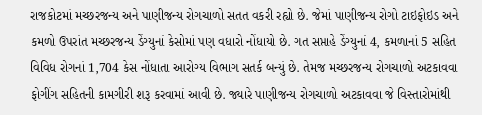રાજકોટમાં મચ્છરજન્ય અને પાણીજન્ય રોગચાળો સતત વકરી રહ્યો છે. જેમાં પાણીજન્ય રોગો ટાઇફોઇડ અને કમળો ઉપરાંત મચ્છરજન્ય ડેંગ્યુનાં કેસોમાં પણ વધારો નોંધાયો છે. ગત સપ્તાહે ડેંગ્યુનાં 4, કમળાનાં 5 સહિત વિવિધ રોગનાં 1,704 કેસ નોંધાતા આરોગ્ય વિભાગ સતર્ક બન્યું છે. તેમજ મચ્છરજન્ય રોગચાળો અટકાવવા ફોગીંગ સહિતની કામગીરી શરૂ કરવામાં આવી છે. જ્યારે પાણીજન્ય રોગચાળો અટકાવવા જે વિસ્તારોમાંથી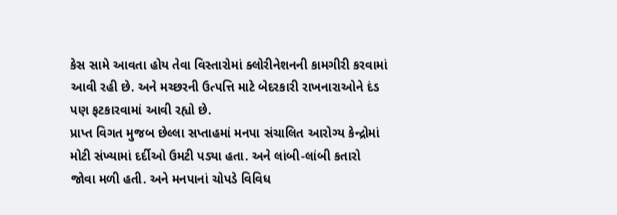કેસ સામે આવતા હોય તેવા વિસ્તારોમાં ક્લોરીનેશનની કામગીરી કરવામાં આવી રહી છે. અને મચ્છરની ઉત્પત્તિ માટે બેદરકારી રાખનારાઓને દંડ પણ ફટકારવામાં આવી રહ્યો છે.
પ્રાપ્ત વિગત મુજબ છેલ્લા સપ્તાહમાં મનપા સંચાલિત આરોગ્ય કેન્દ્રોમાં મોટી સંખ્યામાં દર્દીઓ ઉમટી પડ્યા હતા. અને લાંબી-લાંબી કતારો જોવા મળી હતી. અને મનપાનાં ચોપડે વિવિધ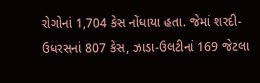રોગોનાં 1,704 કેસ નોંધાયા હતા. જેમાં શરદી- ઉધરસનાં 807 કેસ, ઝાડા-ઉલટીનાં 169 જેટલા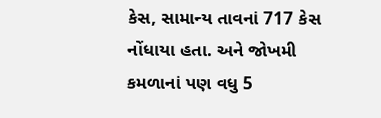કેસ, સામાન્ય તાવનાં 717 કેસ નોંધાયા હતા. અને જોખમી કમળાનાં પણ વધુ 5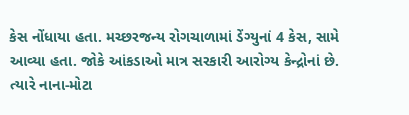કેસ નોંધાયા હતા. મચ્છરજન્ય રોગચાળામાં ડેંગ્યુનાં 4 કેસ, સામે આવ્યા હતા. જોકે આંકડાઓ માત્ર સરકારી આરોગ્ય કેન્દ્રોનાં છે. ત્યારે નાના-મોટા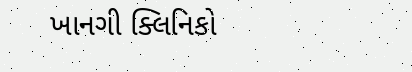ખાનગી ક્લિનિકો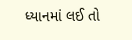ધ્યાનમાં લઈ તો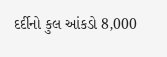દર્દીનો કુલ આંકડો 8,000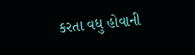કરતા વધુ હોવાની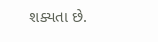શક્યતા છે.